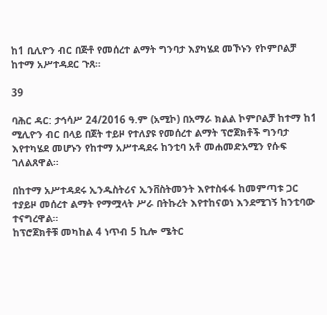ከ1 ቢሊዮን ብር በጅቶ የመሰረተ ልማት ግንባታ እያካሄደ መኾኑን የኮምቦልቻ ከተማ አሥተዳደር ጉጸ።

39

ባሕር ዳር: ታኅሳሥ 24/2016 ዓ.ም (አሚኮ) በአማራ ክልል ኮምቦልቻ ከተማ ከ1 ሚሊዮን ብር በላይ በጀት ተይዞ የተለያዩ የመሰረተ ልማት ፕሮጀክቶች ግንባታ እየተካሄደ መሆኑን የከተማ አሥተዳደሩ ከንቲባ አቶ መሐመድአሚን የሱፍ ገለልጸዋል።

በከተማ አሥተዳደሩ ኢንዱስትሪና ኢንቨስትመንት እየተስፋፋ ከመምጣቱ ጋር ተያይዞ መሰረተ ልማት የማሟላት ሥራ በትኩረት እየተከናወነ እንደሚገኝ ከንቲባው ተናግረዋል።
ከፕሮጀክቶቹ መካከል 4 ነጥብ 5 ኪሎ ሜትር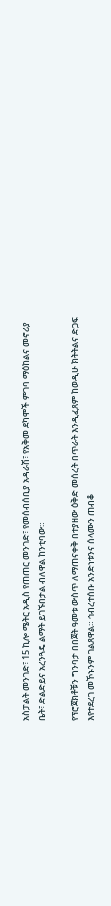አስፓልት መንገድ፣ 15 ኪሎ ሜትር አዲስ የጠጠር መንገድ፣ የመሰብሰቢያ አዳራሽ፣ የአቅመ ደካሞች ምገባ ማዕከልና መኖሪያ ቤት፣ ድልድይና አረንጓዴ ልማት ይገኙበታል ብለዋል ከንቲባው።

የፕሮጀክቶቹን ግንባታ በበጀት ዓመቱ ውስጥ ለማጠናቀቅ በተያዘው ዕቅድ መሰረት በጥራት እንዲፈጸም ከወዲሁ ክትትልና ድጋፍ እየተደረገ መኾኑንም ገልጸዋል። ኅብረተሰቡ አንድነቱንና ሰላሙን ጠብቆ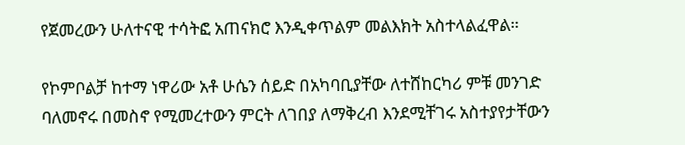የጀመረውን ሁለተናዊ ተሳትፎ አጠናክሮ እንዲቀጥልም መልእክት አስተላልፈዋል።

የኮምቦልቻ ከተማ ነዋሪው አቶ ሁሴን ሰይድ በአካባቢያቸው ለተሸከርካሪ ምቹ መንገድ ባለመኖሩ በመስኖ የሚመረተውን ምርት ለገበያ ለማቅረብ እንደሚቸገሩ አስተያየታቸውን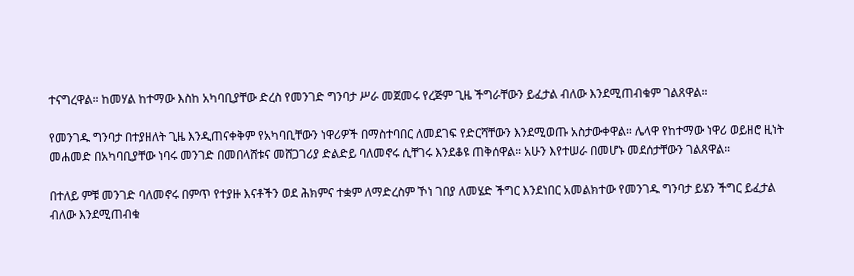ተናግረዋል። ከመሃል ከተማው እስከ አካባቢያቸው ድረስ የመንገድ ግንባታ ሥራ መጀመሩ የረጅም ጊዜ ችግራቸውን ይፈታል ብለው እንደሚጠብቁም ገልጸዋል።

የመንገዱ ግንባታ በተያዘለት ጊዜ እንዲጠናቀቅም የአካባቢቸውን ነዋሪዎች በማስተባበር ለመደገፍ የድርሻቸውን እንደሚወጡ አስታውቀዋል። ሌላዋ የከተማው ነዋሪ ወይዘሮ ዚነት መሐመድ በአካባቢያቸው ነባሩ መንገድ በመበላሸቱና መሸጋገሪያ ድልድይ ባለመኖሩ ሲቸገሩ እንደቆዩ ጠቅሰዋል። አሁን እየተሠራ በመሆኑ መደሰታቸውን ገልጸዋል።

በተለይ ምቹ መንገድ ባለመኖሩ በምጥ የተያዙ እናቶችን ወደ ሕክምና ተቋም ለማድረስም ኾነ ገበያ ለመሄድ ችግር እንደነበር አመልክተው የመንገዱ ግንባታ ይሄን ችግር ይፈታል ብለው እንደሚጠብቁ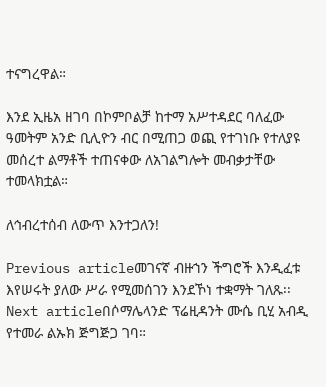ተናግረዋል።

እንደ ኢዜአ ዘገባ በኮምቦልቻ ከተማ አሥተዳደር ባለፈው ዓመትም አንድ ቢሊዮን ብር በሚጠጋ ወጪ የተገነቡ የተለያዩ መሰረተ ልማቶች ተጠናቀው ለአገልግሎት መብቃታቸው ተመላክቷል።

ለኅብረተሰብ ለውጥ እንተጋለን!

Previous articleመገናኛ ብዙኀን ችግሮች እንዲፈቱ እየሠሩት ያለው ሥራ የሚመሰገን እንደኾነ ተቋማት ገለጹ፡፡
Next articleበሶማሌላንድ ፕሬዚዳንት ሙሴ ቢሂ አብዲ የተመራ ልኡክ ጅግጅጋ ገባ።